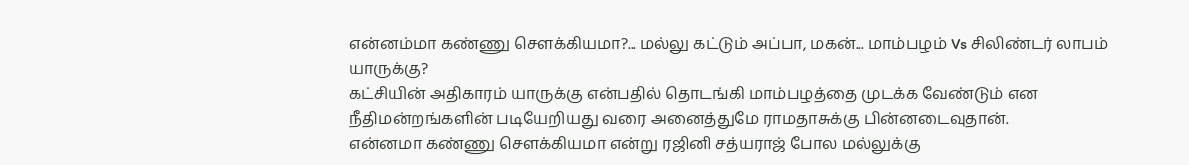என்னம்மா கண்ணு செளக்கியமா?... மல்லு கட்டும் அப்பா, மகன்... மாம்பழம் Vs சிலிண்டர் லாபம் யாருக்கு?
கட்சியின் அதிகாரம் யாருக்கு என்பதில் தொடங்கி மாம்பழத்தை முடக்க வேண்டும் என நீதிமன்றங்களின் படியேறியது வரை அனைத்துமே ராமதாசுக்கு பின்னடைவுதான்.
என்னமா கண்ணு சௌக்கியமா என்று ரஜினி சத்யராஜ் போல மல்லுக்கு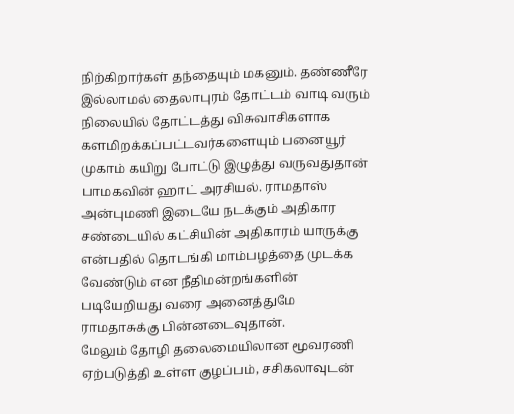நிற்கிறார்கள் தந்தையும் மகனும். தண்ணீரே இல்லாமல் தைலாபுரம் தோட்டம் வாடி வரும் நிலையில் தோட்டத்து விசுவாசிகளாக களமிறக்கப்பட்டவர்களையும் பனையூர் முகாம் கயிறு போட்டு இழுத்து வருவதுதான் பாமகவின் ஹாட் அரசியல். ராமதாஸ் அன்புமணி இடையே நடக்கும் அதிகார சண்டையில் கட்சியின் அதிகாரம் யாருக்கு என்பதில் தொடங்கி மாம்பழத்தை முடக்க வேண்டும் என நீதிமன்றங்களின் படியேறியது வரை அனைத்துமே ராமதாசுக்கு பின்னடைவுதான்.
மேலும் தோழி தலைமையிலான மூவரணி ஏற்படுத்தி உள்ள குழப்பம், சசிகலாவுடன்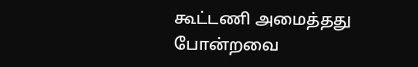கூட்டணி அமைத்தது போன்றவை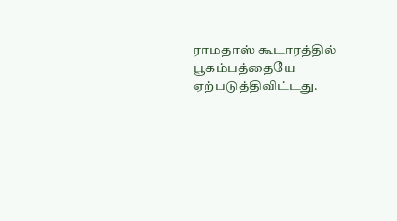ராமதாஸ் கூடாரத்தில் பூகம்பத்தையே ஏற்படுத்திவிட்டது.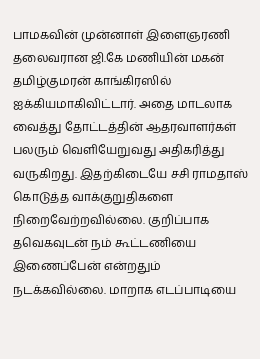பாமகவின் முன்னாள் இளைஞரணி தலைவரான ஜி.கே மணியின் மகன் தமிழ்குமரன் காங்கிரஸில் ஐக்கியமாகிவிட்டார். அதை மாடலாக வைத்து தோட்டத்தின் ஆதரவாளர்கள் பலரும் வெளியேறுவது அதிகரித்து வருகிறது. இதற்கிடையே சசி ராமதாஸ் கொடுத்த வாக்குறுதிகளை நிறைவேற்றவில்லை. குறிப்பாக தவெகவுடன் நம் கூட்டணியை இணைப்பேன் என்றதும் நடக்கவில்லை. மாறாக எடப்பாடியை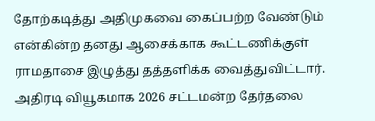தோற்கடித்து அதிமுகவை கைப்பற்ற வேண்டும் என்கின்ற தனது ஆசைக்காக கூட்டணிக்குள் ராமதாசை இழுத்து தத்தளிக்க வைத்துவிட்டார்.
அதிரடி வியூகமாக 2026 சட்டமன்ற தேர்தலை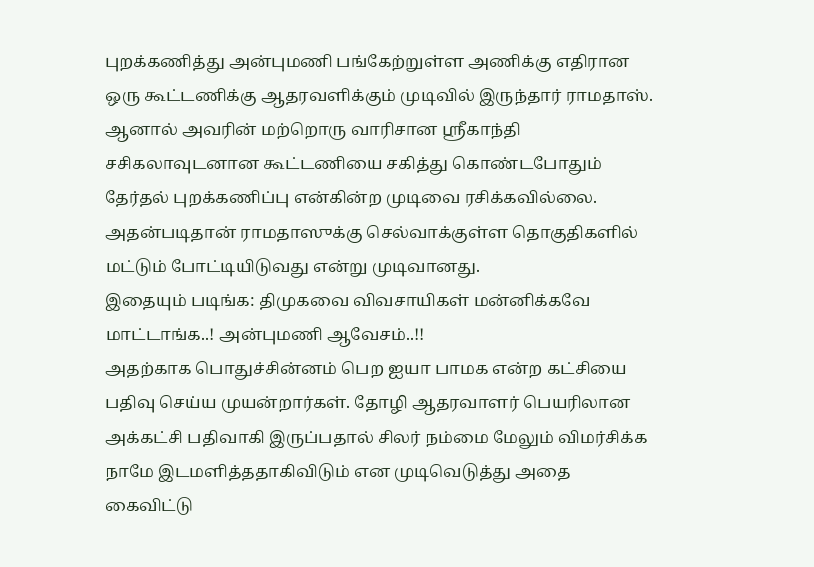புறக்கணித்து அன்புமணி பங்கேற்றுள்ள அணிக்கு எதிரான ஒரு கூட்டணிக்கு ஆதரவளிக்கும் முடிவில் இருந்தார் ராமதாஸ். ஆனால் அவரின் மற்றொரு வாரிசான ஸ்ரீகாந்தி சசிகலாவுடனான கூட்டணியை சகித்து கொண்டபோதும் தேர்தல் புறக்கணிப்பு என்கின்ற முடிவை ரசிக்கவில்லை. அதன்படிதான் ராமதாஸுக்கு செல்வாக்குள்ள தொகுதிகளில் மட்டும் போட்டியிடுவது என்று முடிவானது.
இதையும் படிங்க: திமுகவை விவசாயிகள் மன்னிக்கவே மாட்டாங்க..! அன்புமணி ஆவேசம்..!!
அதற்காக பொதுச்சின்னம் பெற ஐயா பாமக என்ற கட்சியை பதிவு செய்ய முயன்றார்கள். தோழி ஆதரவாளர் பெயரிலான அக்கட்சி பதிவாகி இருப்பதால் சிலர் நம்மை மேலும் விமர்சிக்க நாமே இடமளித்ததாகிவிடும் என முடிவெடுத்து அதை கைவிட்டு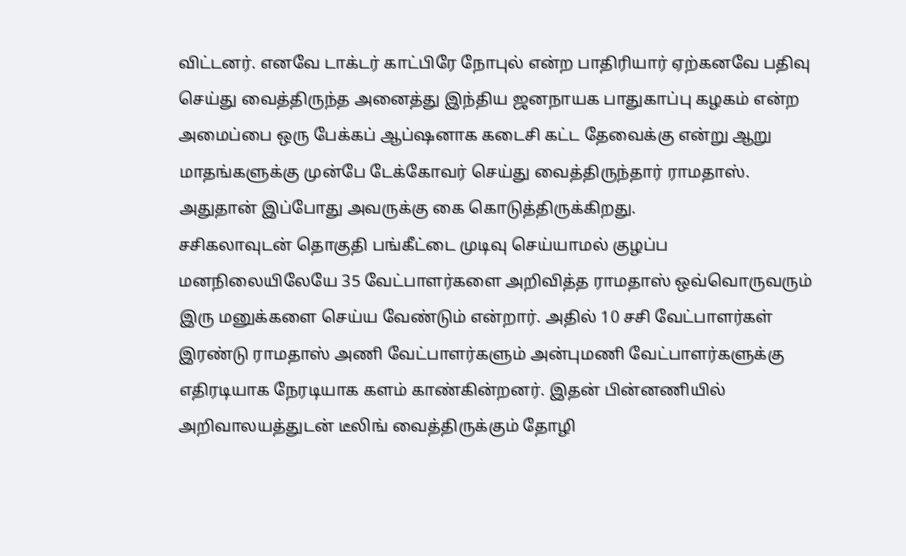விட்டனர். எனவே டாக்டர் காட்பிரே நோபுல் என்ற பாதிரியார் ஏற்கனவே பதிவு செய்து வைத்திருந்த அனைத்து இந்திய ஜனநாயக பாதுகாப்பு கழகம் என்ற அமைப்பை ஒரு பேக்கப் ஆப்ஷனாக கடைசி கட்ட தேவைக்கு என்று ஆறு மாதங்களுக்கு முன்பே டேக்கோவர் செய்து வைத்திருந்தார் ராமதாஸ். அதுதான் இப்போது அவருக்கு கை கொடுத்திருக்கிறது.
சசிகலாவுடன் தொகுதி பங்கீட்டை முடிவு செய்யாமல் குழப்ப மனநிலையிலேயே 35 வேட்பாளர்களை அறிவித்த ராமதாஸ் ஒவ்வொருவரும் இரு மனுக்களை செய்ய வேண்டும் என்றார். அதில் 10 சசி வேட்பாளர்கள் இரண்டு ராமதாஸ் அணி வேட்பாளர்களும் அன்புமணி வேட்பாளர்களுக்கு எதிரடியாக நேரடியாக களம் காண்கின்றனர். இதன் பின்னணியில் அறிவாலயத்துடன் டீலிங் வைத்திருக்கும் தோழி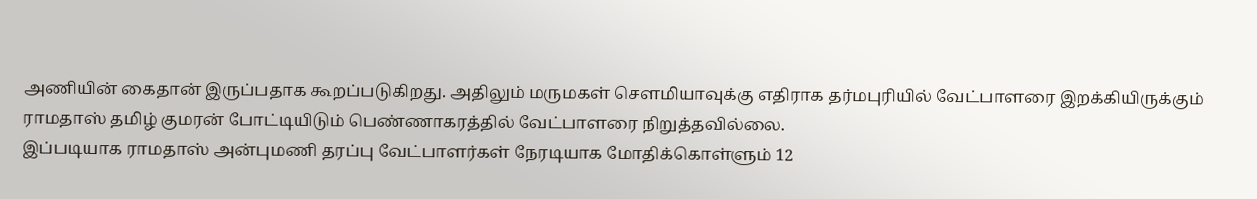அணியின் கைதான் இருப்பதாக கூறப்படுகிறது. அதிலும் மருமகள் சௌமியாவுக்கு எதிராக தர்மபுரியில் வேட்பாளரை இறக்கியிருக்கும் ராமதாஸ் தமிழ் குமரன் போட்டியிடும் பெண்ணாகரத்தில் வேட்பாளரை நிறுத்தவில்லை.
இப்படியாக ராமதாஸ் அன்புமணி தரப்பு வேட்பாளர்கள் நேரடியாக மோதிக்கொள்ளும் 12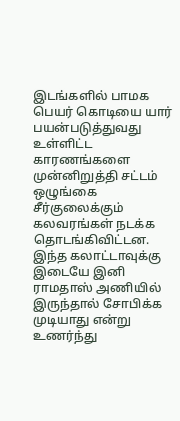இடங்களில் பாமக பெயர் கொடியை யார் பயன்படுத்துவது உள்ளிட்ட காரணங்களை முன்னிறுத்தி சட்டம் ஒழுங்கை சீர்குலைக்கும் கலவரங்கள் நடக்க தொடங்கிவிட்டன. இந்த கலாட்டாவுக்கு இடையே இனி ராமதாஸ் அணியில் இருந்தால் சோபிக்க முடியாது என்று உணர்ந்து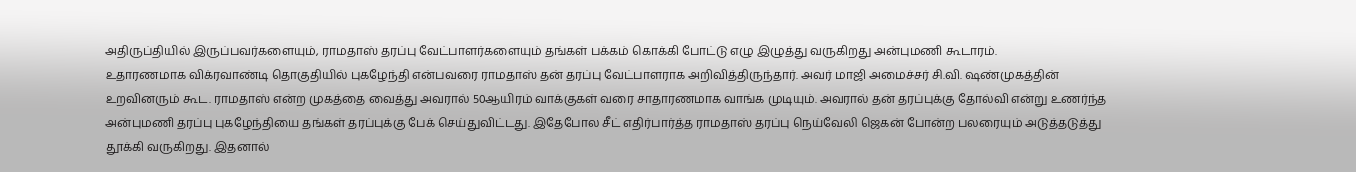அதிருப்தியில் இருப்பவர்களையும், ராமதாஸ் தரப்பு வேட்பாளர்களையும் தங்கள் பக்கம் கொக்கி போட்டு எழு இழுத்து வருகிறது அன்புமணி கூடாரம்.
உதாரணமாக விக்ரவாண்டி தொகுதியில் புகழேந்தி என்பவரை ராமதாஸ் தன் தரப்பு வேட்பாளராக அறிவித்திருந்தார். அவர் மாஜி அமைச்சர் சி.வி. ஷண்முகத்தின் உறவினரும் கூட. ராமதாஸ் என்ற முகத்தை வைத்து அவரால் 50ஆயிரம் வாக்குகள் வரை சாதாரணமாக வாங்க முடியும். அவரால் தன் தரப்புக்கு தோல்வி என்று உணர்ந்த அன்புமணி தரப்பு புகழேந்தியை தங்கள் தரப்புக்கு பேக் செய்துவிட்டது. இதேபோல சீட் எதிர்பார்த்த ராமதாஸ் தரப்பு நெய்வேலி ஜெகன் போன்ற பலரையும் அடுத்தடுத்து தூக்கி வருகிறது. இதனால்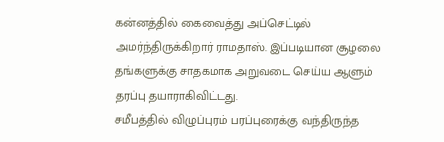கன்னத்தில் கைவைத்து அப்செட்டில் அமர்ந்திருக்கிறார் ராமதாஸ். இப்படியான சூழலை தங்களுக்கு சாதகமாக அறுவடை செய்ய ஆளும் தரப்பு தயாராகிவிட்டது.
சமீபத்தில் விழுப்புரம் பரப்புரைக்கு வந்திருந்த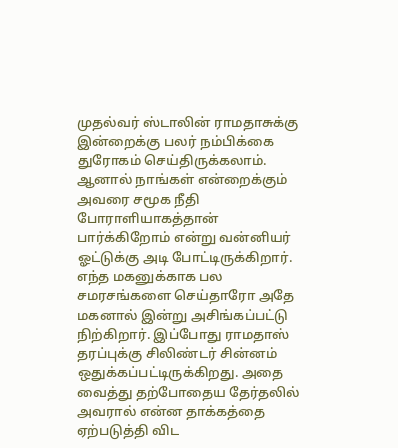முதல்வர் ஸ்டாலின் ராமதாசுக்கு இன்றைக்கு பலர் நம்பிக்கை துரோகம் செய்திருக்கலாம். ஆனால் நாங்கள் என்றைக்கும் அவரை சமூக நீதி போராளியாகத்தான் பார்க்கிறோம் என்று வன்னியர் ஓட்டுக்கு அடி போட்டிருக்கிறார். எந்த மகனுக்காக பல சமரசங்களை செய்தாரோ அதே மகனால் இன்று அசிங்கப்பட்டு நிற்கிறார். இப்போது ராமதாஸ் தரப்புக்கு சிலிண்டர் சின்னம் ஒதுக்கப்பட்டிருக்கிறது. அதை வைத்து தற்போதைய தேர்தலில் அவரால் என்ன தாக்கத்தை ஏற்படுத்தி விட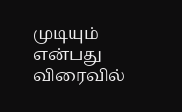முடியும் என்பது விரைவில்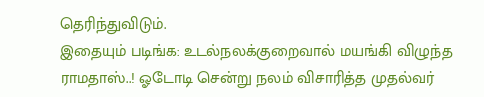தெரிந்துவிடும்.
இதையும் படிங்க: உடல்நலக்குறைவால் மயங்கி விழுந்த ராமதாஸ்..! ஓடோடி சென்று நலம் விசாரித்த முதல்வர்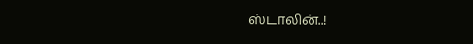ஸ்டாலின்..!